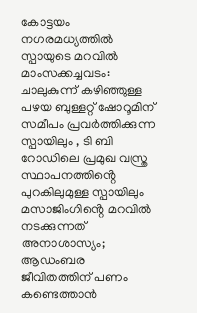കോട്ടയം നഗരമധ്യത്തിൽ സ്പായുടെ മറവിൽ മാംസക്കച്ചവടം: ചാലുകുന്ന് കഴിഞ്ഞുള്ള പഴയ ബുള്ളറ്റ് ഷോറൂമിന് സമീപം പ്രവർത്തിക്കുന്ന സ്പായിലും , ടി ബി റോഡിലെ പ്രമുഖ വസ്ത്ര സ്ഥാപനത്തിൻ്റെ പുറകിലുമുള്ള സ്പായിലും മസാജിംഗിൻ്റെ മറവിൽ നടക്കുന്നത് അനാശാസ്യം; ആഡംബര ജീവിതത്തിന് പണം കണ്ടെത്താൻ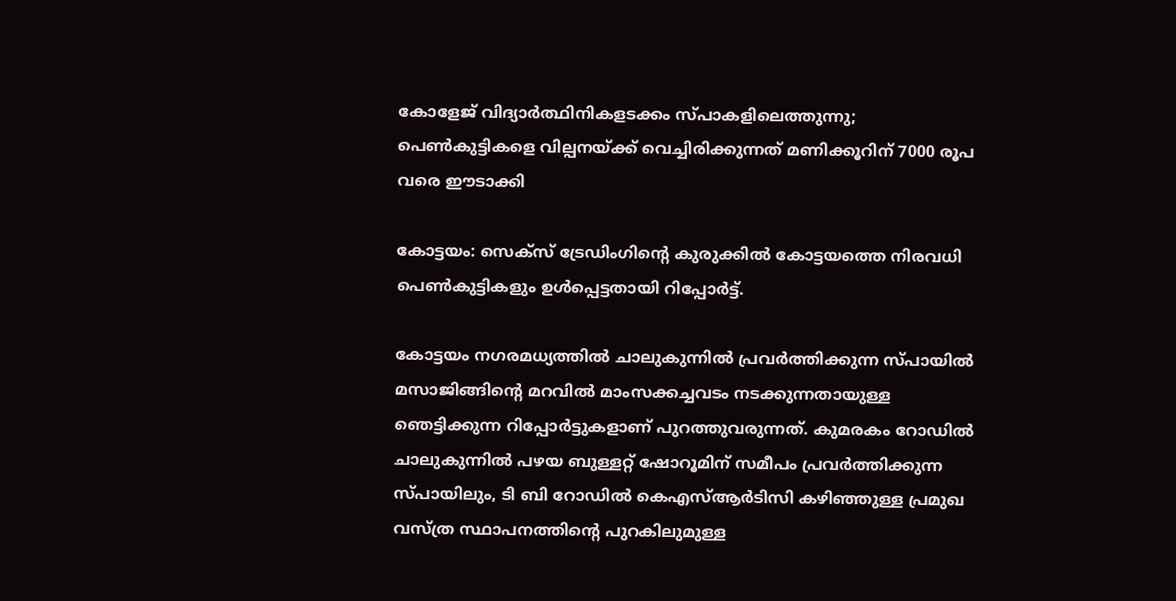കോളേജ് വിദ്യാർത്ഥിനികളടക്കം സ്പാകളിലെത്തുന്നു; പെൺകുട്ടികളെ വില്പനയ്ക്ക് വെച്ചിരിക്കുന്നത് മണിക്കൂറിന് 7000 രൂപ വരെ ഈടാക്കി

കോട്ടയം: സെക്‌സ് ട്രേഡിംഗിന്റെ കുരുക്കില്‍ കോട്ടയത്തെ നിരവധി പെൺകുട്ടികളും ഉൾപ്പെട്ടതായി റിപ്പോർട്ട്.

കോട്ടയം നഗരമധ്യത്തിൽ ചാലുകുന്നിൽ പ്രവർത്തിക്കുന്ന സ്പായിൽ മസാജിങ്ങിന്റെ മറവിൽ മാംസക്കച്ചവടം നടക്കുന്നതായുള്ള ഞെട്ടിക്കുന്ന റിപ്പോർട്ടുകളാണ് പുറത്തുവരുന്നത്. കുമരകം റോഡിൽ ചാലുകുന്നിൽ പഴയ ബുള്ളറ്റ് ഷോറൂമിന് സമീപം പ്രവർത്തിക്കുന്ന സ്പായിലും, ടി ബി റോഡിൽ കെഎസ്ആർടിസി കഴിഞ്ഞുള്ള പ്രമുഖ വസ്ത്ര സ്ഥാപനത്തിൻ്റെ പുറകിലുമുള്ള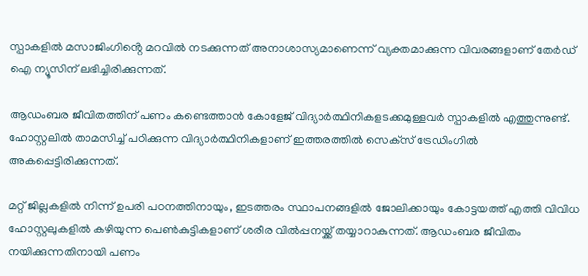സ്പാകളിൽ മസാജിംഗിൻ്റെ മറവിൽ നടക്കുന്നത് അനാശാസ്യമാണെന്ന് വ്യക്തമാക്കുന്ന വിവരങ്ങളാണ് തേർഡ് ഐ ന്യൂസിന് ലഭിച്ചിരിക്കുന്നത്.

ആഡംബര ജീവിതത്തിന് പണം കണ്ടെത്താൻ കോളേജ് വിദ്യാർത്ഥിനികളടക്കമുള്ളവർ സ്പാകളിൽ എത്തുന്നുണ്ട്.
ഹോസ്റ്റലില്‍ താമസിച്ച്‌ പഠിക്കുന്ന വിദ്യാർത്ഥിനികളാണ് ഇത്തരത്തിൽ സെക്‌സ് ട്രേഡിംഗില്‍ അകപ്പെട്ടിരിക്കുന്നത്.

മറ്റ് ജില്ലകളില്‍ നിന്ന് ഉപരി പഠനത്തിനായും, ഇടത്തരം സ്ഥാപനങ്ങളിൽ ജോലിക്കായും കോട്ടയത്ത് എത്തി വിവിധ ഹോസ്റ്റലുകളിൽ കഴിയുന്ന പെൺകുട്ടികളാണ് ശരീര വില്‍പ്പനയ്ക്ക് തയ്യാറാകുന്നത്. ആഡംബര ജീവിതം നയിക്കുന്നതിനായി പണം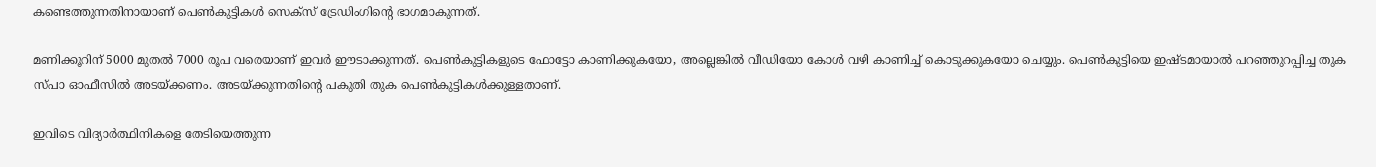കണ്ടെത്തുന്നതിനായാണ് പെൺകുട്ടികൾ സെക്സ് ട്രേഡിംഗിൻ്റെ ഭാഗമാകുന്നത്.

മണിക്കൂറിന് 5000 മുതൽ 7000 രൂപ വരെയാണ് ഇവർ ഈടാക്കുന്നത്. പെണ്‍കുട്ടികളുടെ ഫോട്ടോ കാണിക്കുകയോ, അല്ലെങ്കില്‍ വീഡിയോ കോള്‍ വഴി കാണിച്ച്‌ കൊടുക്കുകയോ ചെയ്യും. പെണ്‍കുട്ടിയെ ഇഷ്ടമായാല്‍ പറഞ്ഞുറപ്പിച്ച തുക സ്പാ ഓഫീസിൽ അടയ്ക്കണം. അടയ്ക്കുന്നതിൻ്റെ പകുതി തുക പെൺകുട്ടികൾക്കുള്ളതാണ്.

ഇവിടെ വിദ്യാർത്ഥിനികളെ തേടിയെത്തുന്ന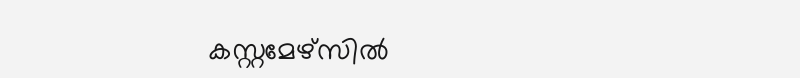കസ്റ്റമേഴ്‌സില്‍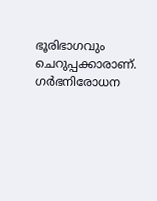ഭൂരിഭാഗവും ചെറുപ്പക്കാരാണ്. ഗർഭനിരോധന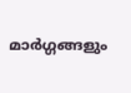മാർഗ്ഗങ്ങളും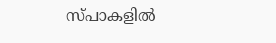സ്പാകളിൽ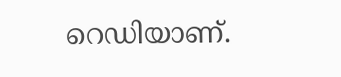റെഡിയാണ്.